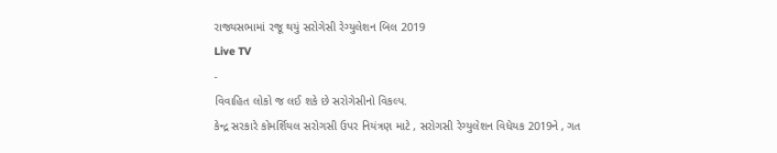રાજ્યસભામાં રજૂ થયું સરોગેસી રેગ્યુલેશન બિલ 2019
Live TV
-
વિવાહિત લોકો જ લઈ શકે છે સરોગેસીનો વિકલ્પ.
કેન્દ્ર સરકારે કોમર્શિયલ સરોગસી ઉપર નિયંત્રણ માટે , સરોગસી રેગ્યુલેશન વિધેયક 2019ને , ગત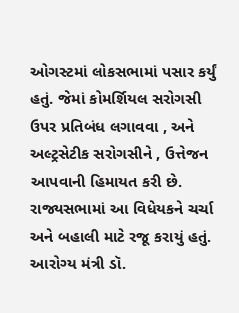ઓગસ્ટમાં લોકસભામાં પસાર કર્યું હતું. જેમાં કોમર્શિયલ સરોગસી ઉપર પ્રતિબંધ લગાવવા , અને અલ્ટ્રસેટીક સરોગસીને , ઉત્તેજન આપવાની હિમાયત કરી છે. રાજ્યસભામાં આ વિધેયકને ચર્ચા અને બહાલી માટે રજૂ કરાયું હતું. આરોગ્ય મંત્રી ડૉ.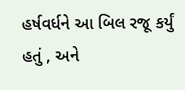હર્ષવર્ધને આ બિલ રજૂ કર્યું હતું , અને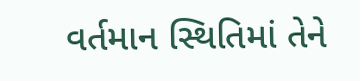વર્તમાન સ્થિતિમાં તેને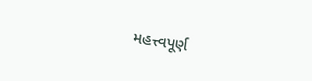મહત્ત્વપૂર્ણ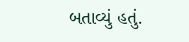બતાવ્યું હતું.